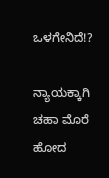ಒಳಗೇನಿದೆ!?

ನ್ಯಾಯಕ್ಕಾಗಿ ಚಹಾ ಮೊರೆ ಹೋದ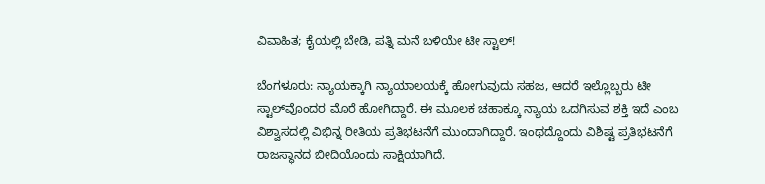ವಿವಾಹಿತ; ಕೈಯಲ್ಲಿ ಬೇಡಿ, ಪತ್ನಿ ಮನೆ ಬಳಿಯೇ ಟೀ ಸ್ಟಾಲ್!

ಬೆಂಗಳೂರು: ನ್ಯಾಯಕ್ಕಾಗಿ ನ್ಯಾಯಾಲಯಕ್ಕೆ ಹೋಗುವುದು ಸಹಜ, ಆದರೆ ಇಲ್ಲೊಬ್ಬರು ಟೀ ಸ್ಟಾಲ್‌ವೊಂದರ ಮೊರೆ ಹೋಗಿದ್ದಾರೆ. ಈ ಮೂಲಕ ಚಹಾಕ್ಕೂ ನ್ಯಾಯ ಒದಗಿಸುವ ಶಕ್ತಿ ಇದೆ ಎಂಬ ವಿಶ್ವಾಸದಲ್ಲಿ ವಿಭಿನ್ನ ರೀತಿಯ ಪ್ರತಿಭಟನೆಗೆ ಮುಂದಾಗಿದ್ದಾರೆ. ಇಂಥದ್ದೊಂದು ವಿಶಿಷ್ಟ ಪ್ರತಿಭಟನೆಗೆ ರಾಜಸ್ಥಾನದ ಬೀದಿಯೊಂದು ಸಾಕ್ಷಿಯಾಗಿದೆ.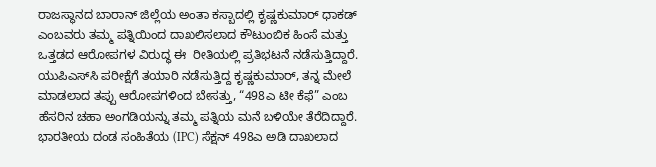ರಾಜಸ್ಥಾನದ ಬಾರಾನ್ ಜಿಲ್ಲೆಯ ಅಂತಾ ಕಸ್ಬಾದಲ್ಲಿ ಕೃಷ್ಣಕುಮಾರ್ ಧಾಕಡ್ ಎಂಬವರು ತಮ್ಮ ಪತ್ನಿಯಿಂದ ದಾಖಲಿಸಲಾದ ಕೌಟುಂಬಿಕ ಹಿಂಸೆ ಮತ್ತು ಒತ್ತಡದ ಆರೋಪಗಳ ವಿರುದ್ಧ ಈ  ರೀತಿಯಲ್ಲಿ ಪ್ರತಿಭಟನೆ ನಡೆಸುತ್ತಿದ್ದಾರೆ. ಯುಪಿಎಸ್‌ಸಿ ಪರೀಕ್ಷೆಗೆ ತಯಾರಿ ನಡೆಸುತ್ತಿದ್ದ ಕೃಷ್ಣಕುಮಾರ್, ತನ್ನ ಮೇಲೆ ಮಾಡಲಾದ ತಪ್ಪು ಆರೋಪಗಳಿಂದ ಬೇಸತ್ತು, “498ಎ ಟೀ ಕೆಫೆ” ಎಂಬ ಹೆಸರಿನ ಚಹಾ ಅಂಗಡಿಯನ್ನು ತಮ್ಮ ಪತ್ನಿಯ ಮನೆ ಬಳಿಯೇ ತೆರೆದಿದ್ದಾರೆ. ಭಾರತೀಯ ದಂಡ ಸಂಹಿತೆಯ (IPC) ಸೆಕ್ಷನ್ 498ಎ ಅಡಿ ದಾಖಲಾದ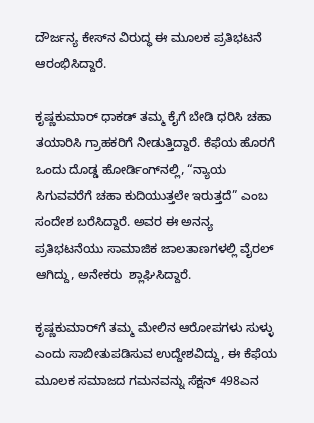ದೌರ್ಜನ್ಯ ಕೇಸ್‌ನ ವಿರುದ್ಧ ಈ ಮೂಲಕ ಪ್ರತಿಭಟನೆ ಆರಂಭಿಸಿದ್ದಾರೆ.

ಕೃಷ್ಣಕುಮಾರ್ ಧಾಕಡ್ ತಮ್ಮ ಕೈಗೆ ಬೇಡಿ ಧರಿಸಿ ಚಹಾ ತಯಾರಿಸಿ ಗ್ರಾಹಕರಿಗೆ ನೀಡುತ್ತಿದ್ದಾರೆ. ಕೆಫೆಯ ಹೊರಗೆ ಒಂದು ದೊಡ್ಡ ಹೋರ್ಡಿಂಗ್‌ನಲ್ಲಿ, “ನ್ಯಾಯ ಸಿಗುವವರೆಗೆ ಚಹಾ ಕುದಿಯುತ್ತಲೇ ಇರುತ್ತದೆ” ಎಂಬ ಸಂದೇಶ ಬರೆಸಿದ್ದಾರೆ. ಅವರ ಈ ಅನನ್ಯ ಪ್ರತಿಭಟನೆಯು ಸಾಮಾಜಿಕ ಜಾಲತಾಣಗಳಲ್ಲಿ ವೈರಲ್ ಆಗಿದ್ದು, ಅನೇಕರು  ಶ್ಲಾಘಿಸಿದ್ದಾರೆ.

ಕೃಷ್ಣಕುಮಾರ್‌ಗೆ ತಮ್ಮ ಮೇಲಿನ ಆರೋಪಗಳು ಸುಳ್ಳು ಎಂದು ಸಾಬೀತುಪಡಿಸುವ ಉದ್ದೇಶವಿದ್ದು, ಈ ಕೆಫೆಯ ಮೂಲಕ ಸಮಾಜದ ಗಮನವನ್ನು ಸೆಕ್ಷನ್ 498ಎನ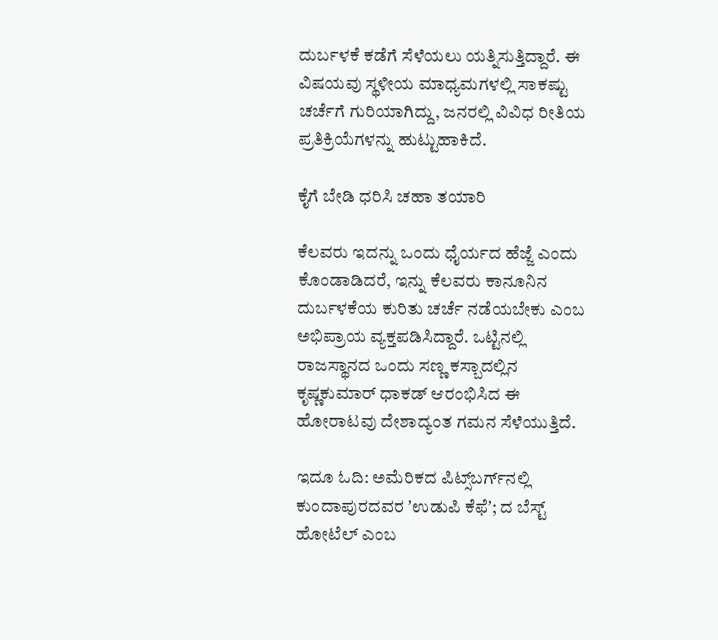ದುರ್ಬಳಕೆ ಕಡೆಗೆ ಸೆಳೆಯಲು ಯತ್ನಿಸುತ್ತಿದ್ದಾರೆ. ಈ ವಿಷಯವು ಸ್ಥಳೀಯ ಮಾಧ್ಯಮಗಳಲ್ಲಿ ಸಾಕಷ್ಟು ಚರ್ಚೆಗೆ ಗುರಿಯಾಗಿದ್ದು, ಜನರಲ್ಲಿ ವಿವಿಧ ರೀತಿಯ ಪ್ರತಿಕ್ರಿಯೆಗಳನ್ನು ಹುಟ್ಟುಹಾಕಿದೆ.

ಕೈಗೆ ಬೇಡಿ ಧರಿಸಿ ಚಹಾ ತಯಾರಿ

ಕೆಲವರು ಇದನ್ನು ಒಂದು ಧೈರ್ಯದ ಹೆಜ್ಜೆ ಎಂದು ಕೊಂಡಾಡಿದರೆ, ಇನ್ನು ಕೆಲವರು ಕಾನೂನಿನ ದುರ್ಬಳಕೆಯ ಕುರಿತು ಚರ್ಚೆ ನಡೆಯಬೇಕು ಎಂಬ ಅಭಿಪ್ರಾಯ ವ್ಯಕ್ತಪಡಿಸಿದ್ದಾರೆ. ಒಟ್ಟಿನಲ್ಲಿ ರಾಜಸ್ಥಾನದ ಒಂದು ಸಣ್ಣ ಕಸ್ಬಾದಲ್ಲಿನ ಕೃಷ್ಣಕುಮಾರ್ ಧಾಕಡ್‌ ಆರಂಭಿಸಿದ ಈ ಹೋರಾಟವು ದೇಶಾದ್ಯಂತ ಗಮನ ಸೆಳೆಯುತ್ತಿದೆ.

ಇದೂ ಓದಿ: ಅಮೆರಿಕದ ಪಿಟ್ಸ್‌ಬರ್ಗ್‌ನಲ್ಲಿ ಕುಂದಾಪುರದವರ ʼಉಡುಪಿ ಕೆಫೆʼ; ದ ಬೆಸ್ಟ್‌ ಹೋಟೆಲ್‌ ಎಂಬ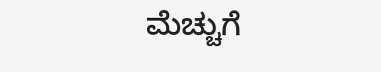ಮೆಚ್ಚುಗೆ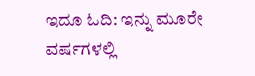ಇದೂ ಓದಿ: ಇನ್ನು ಮೂರೇ ವರ್ಷಗಳಲ್ಲಿ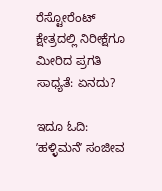ರೆಸ್ಟೋರೆಂಟ್‌ ಕ್ಷೇತ್ರದಲ್ಲಿ ನಿರೀಕ್ಷೆಗೂ ಮೀರಿದ ಪ್ರಗತಿ ಸಾಧ್ಯತೆ: ಏನದು?

ಇದೂ ಓದಿ: ʼಹಳ್ಳಿಮನೆʼ ಸಂಜೀವ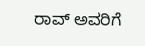ರಾವ್‌ ಅವರಿಗೆ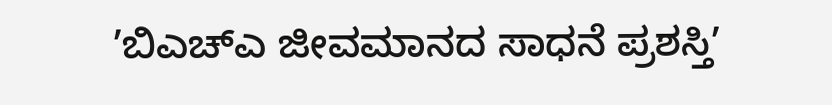ʼಬಿಎಚ್‌ಎ ಜೀವಮಾನದ ಸಾಧನೆ ಪ್ರಶಸ್ತಿʼ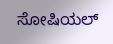ಸೋಷಿಯಲ್‌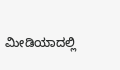ಮೀಡಿಯಾದಲ್ಲಿ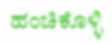ಹಂಚಿಕೊಳ್ಳಿ